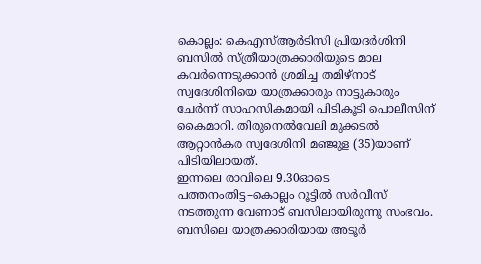കൊല്ലം: കെഎസ്ആർടിസി പ്രിയദർശിനി ബസിൽ സ്ത്രീയാത്രക്കാരിയുടെ മാല കവർന്നെടുക്കാൻ ശ്രമിച്ച തമിഴ്നാട് സ്വദേശിനിയെ യാത്രക്കാരും നാട്ടുകാരും ചേർന്ന് സാഹസികമായി പിടികൂടി പൊലീസിന് കൈമാറി. തിരുനെൽവേലി മുക്കടൽ ആറ്റാൻകര സ്വദേശിനി മഞ്ജുള (35)യാണ് പിടിയിലായത്.
ഇന്നലെ രാവിലെ 9.30ഓടെ പത്തനംതിട്ട–കൊല്ലം റൂട്ടിൽ സർവീസ് നടത്തുന്ന വേണാട് ബസിലായിരുന്നു സംഭവം. ബസിലെ യാത്രക്കാരിയായ അടൂർ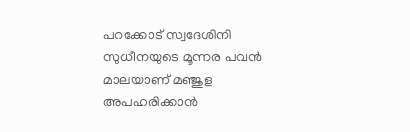പറക്കോട് സ്വദേശിനി സുധീനയുടെ മൂന്നര പവൻ മാലയാണ് മഞ്ജുള അപഹരിക്കാൻ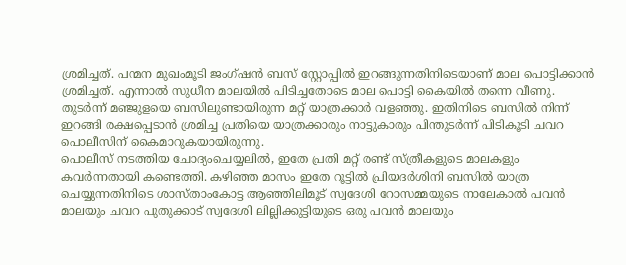ശ്രമിച്ചത്. പന്മന മുഖംമൂടി ജംഗ്ഷൻ ബസ് സ്റ്റോപ്പിൽ ഇറങ്ങുന്നതിനിടെയാണ് മാല പൊട്ടിക്കാൻ ശ്രമിച്ചത്. എന്നാൽ സുധീന മാലയിൽ പിടിച്ചതോടെ മാല പൊട്ടി കൈയിൽ തന്നെ വീണു.
തുടർന്ന് മഞ്ജുളയെ ബസിലുണ്ടായിരുന്ന മറ്റ് യാത്രക്കാർ വളഞ്ഞു. ഇതിനിടെ ബസിൽ നിന്ന് ഇറങ്ങി രക്ഷപ്പെടാൻ ശ്രമിച്ച പ്രതിയെ യാത്രക്കാരും നാട്ടുകാരും പിന്തുടർന്ന് പിടികൂടി ചവറ പൊലീസിന് കൈമാറുകയായിരുന്നു.
പൊലീസ് നടത്തിയ ചോദ്യംചെയ്യലിൽ, ഇതേ പ്രതി മറ്റ് രണ്ട് സ്ത്രീകളുടെ മാലകളും കവർന്നതായി കണ്ടെത്തി. കഴിഞ്ഞ മാസം ഇതേ റൂട്ടിൽ പ്രിയദർശിനി ബസിൽ യാത്ര ചെയ്യുന്നതിനിടെ ശാസ്താംകോട്ട ആഞ്ഞിലിമൂട് സ്വദേശി റോസമ്മയുടെ നാലേകാൽ പവൻ മാലയും ചവറ പുതുക്കാട് സ്വദേശി ലില്ലിക്കുട്ടിയുടെ ഒരു പവൻ മാലയും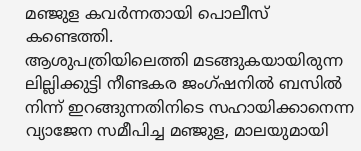മഞ്ജുള കവർന്നതായി പൊലീസ് കണ്ടെത്തി.
ആശുപത്രിയിലെത്തി മടങ്ങുകയായിരുന്ന ലില്ലിക്കുട്ടി നീണ്ടകര ജംഗ്ഷനിൽ ബസിൽ നിന്ന് ഇറങ്ങുന്നതിനിടെ സഹായിക്കാനെന്ന വ്യാജേന സമീപിച്ച മഞ്ജുള, മാലയുമായി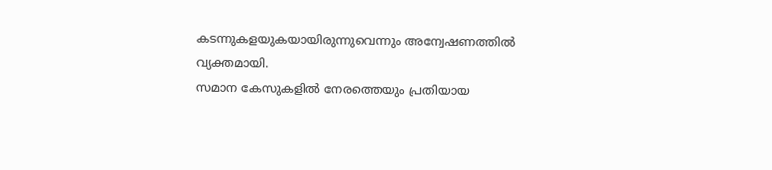കടന്നുകളയുകയായിരുന്നുവെന്നും അന്വേഷണത്തിൽ വ്യക്തമായി.
സമാന കേസുകളിൽ നേരത്തെയും പ്രതിയായ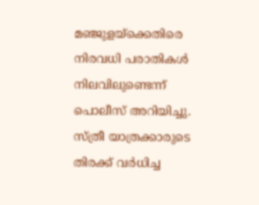മഞ്ജുളയ്ക്കെതിരെ നിരവധി പരാതികൾ നിലവിലുണ്ടെന്ന് പൊലീസ് അറിയിച്ചു. സ്ത്രീ യാത്രക്കാരുടെ തിരക്ക് വർധിച്ച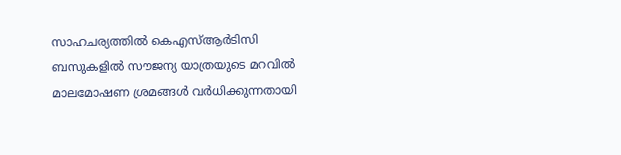സാഹചര്യത്തിൽ കെഎസ്ആർടിസി ബസുകളിൽ സൗജന്യ യാത്രയുടെ മറവിൽ മാലമോഷണ ശ്രമങ്ങൾ വർധിക്കുന്നതായി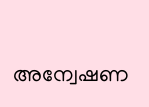അന്വേഷണ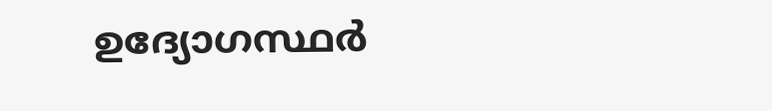ഉദ്യോഗസ്ഥർ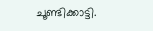ചൂണ്ടിക്കാട്ടി.